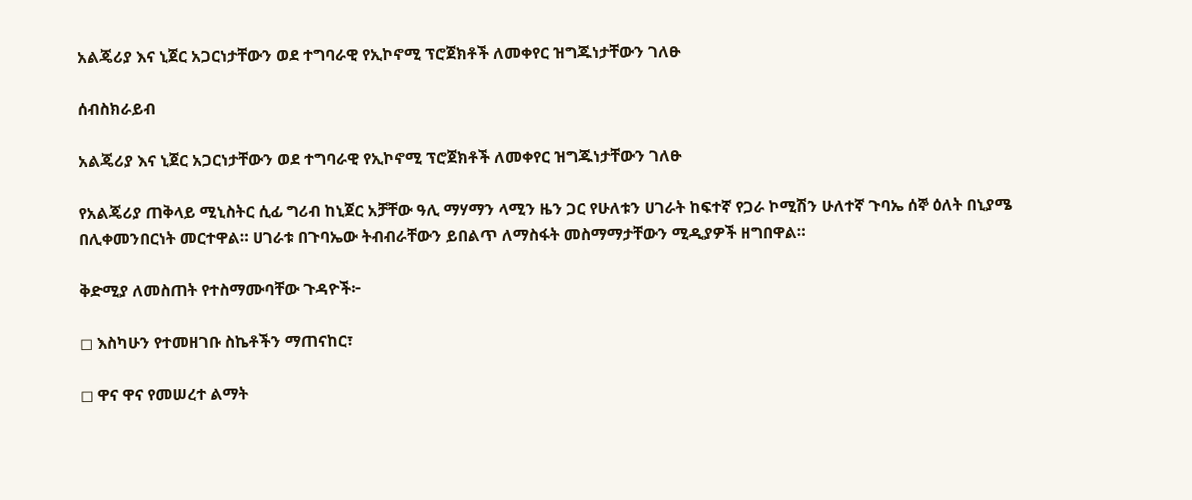አልጄሪያ እና ኒጀር አጋርነታቸውን ወደ ተግባራዊ የኢኮኖሚ ፕሮጀክቶች ለመቀየር ዝግጁነታቸውን ገለፁ

ሰብስክራይብ

አልጄሪያ እና ኒጀር አጋርነታቸውን ወደ ተግባራዊ የኢኮኖሚ ፕሮጀክቶች ለመቀየር ዝግጁነታቸውን ገለፁ

የአልጄሪያ ጠቅላይ ሚኒስትር ሲፊ ግሪብ ከኒጀር አቻቸው ዓሊ ማሃማን ላሚን ዜን ጋር የሁለቱን ሀገራት ከፍተኛ የጋራ ኮሚሽን ሁለተኛ ጉባኤ ሰኞ ዕለት በኒያሜ በሊቀመንበርነት መርተዋል። ሀገራቱ በጉባኤው ትብብራቸውን ይበልጥ ለማስፋት መስማማታቸውን ሚዲያዎች ዘግበዋል።

ቅድሚያ ለመስጠት የተስማሙባቸው ጉዳዮች፦

◻ እስካሁን የተመዘገቡ ስኬቶችን ማጠናከር፣

◻ ዋና ዋና የመሠረተ ልማት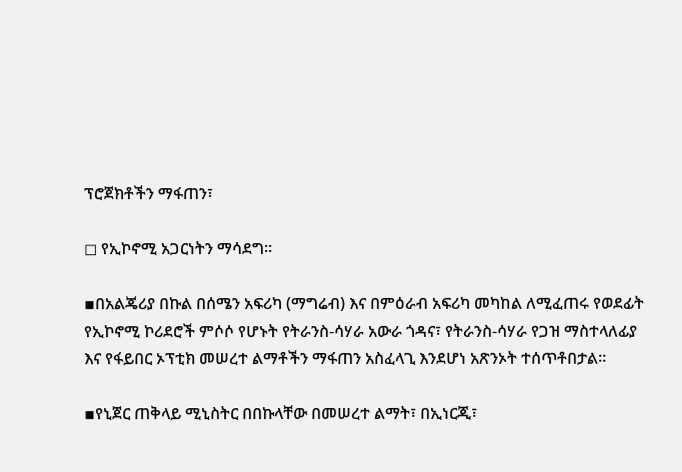ፕሮጀክቶችን ማፋጠን፣

◻ የኢኮኖሚ አጋርነትን ማሳደግ።

▪በአልጄሪያ በኩል በሰሜን አፍሪካ (ማግሬብ) እና በምዕራብ አፍሪካ መካከል ለሚፈጠሩ የወደፊት የኢኮኖሚ ኮሪደሮች ምሶሶ የሆኑት የትራንስ-ሳሃራ አውራ ጎዳና፣ የትራንስ-ሳሃራ የጋዝ ማስተላለፊያ እና የፋይበር ኦፕቲክ መሠረተ ልማቶችን ማፋጠን አስፈላጊ እንደሆነ አጽንኦት ተሰጥቶበታል።

▪የኒጀር ጠቅላይ ሚኒስትር በበኩላቸው በመሠረተ ልማት፣ በኢነርጂ፣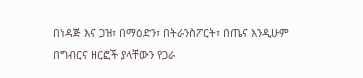በነዳጅ እና ጋዝ፣ በማዕድን፣ በትራንስፖርት፣ በጤና እንዲሁም በግብርና ዘርፎች ያላቸውን የጋራ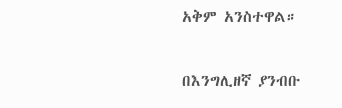አቅም አንስተዋል።

በእንግሊዘኛ ያንብቡ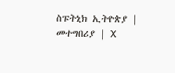ስፑትኒክ ኢትዮጵያ | መተግበሪያ | X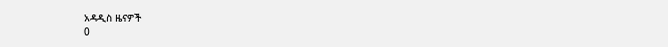አዳዲስ ዜናዎች
0